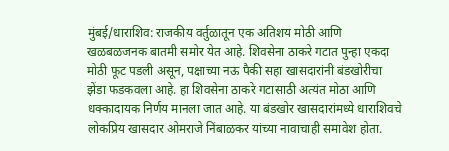मुंबई/धाराशिव: राजकीय वर्तुळातून एक अतिशय मोठी आणि खळबळजनक बातमी समोर येत आहे. शिवसेना ठाकरे गटात पुन्हा एकदा मोठी फूट पडली असून, पक्षाच्या नऊ पैकी सहा खासदारांनी बंडखोरीचा झेंडा फडकवला आहे. हा शिवसेना ठाकरे गटासाठी अत्यंत मोठा आणि धक्कादायक निर्णय मानला जात आहे. या बंडखोर खासदारांमध्ये धाराशिवचे लोकप्रिय खासदार ओमराजे निंबाळकर यांच्या नावाचाही समावेश होता.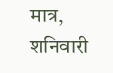मात्र, शनिवारी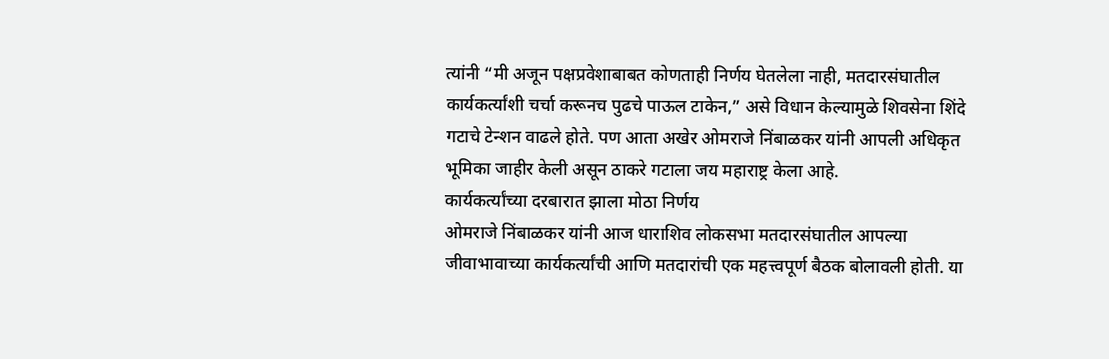त्यांनी “मी अजून पक्षप्रवेशाबाबत कोणताही निर्णय घेतलेला नाही, मतदारसंघातील कार्यकर्त्यांशी चर्चा करूनच पुढचे पाऊल टाकेन,” असे विधान केल्यामुळे शिवसेना शिंदे गटाचे टेन्शन वाढले होते. पण आता अखेर ओमराजे निंबाळकर यांनी आपली अधिकृत भूमिका जाहीर केली असून ठाकरे गटाला जय महाराष्ट्र केला आहे.
कार्यकर्त्यांच्या दरबारात झाला मोठा निर्णय
ओमराजे निंबाळकर यांनी आज धाराशिव लोकसभा मतदारसंघातील आपल्या जीवाभावाच्या कार्यकर्त्यांची आणि मतदारांची एक महत्त्वपूर्ण बैठक बोलावली होती. या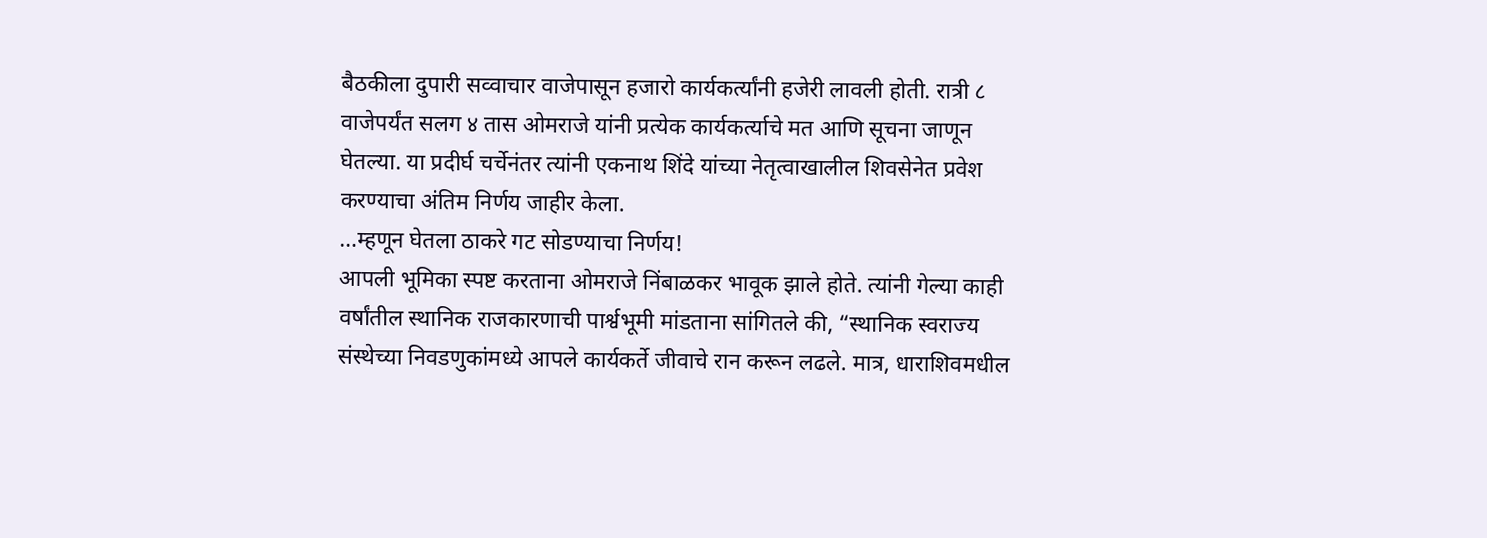बैठकीला दुपारी सव्वाचार वाजेपासून हजारो कार्यकर्त्यांनी हजेरी लावली होती. रात्री ८ वाजेपर्यंत सलग ४ तास ओमराजे यांनी प्रत्येक कार्यकर्त्याचे मत आणि सूचना जाणून घेतल्या. या प्रदीर्घ चर्चेनंतर त्यांनी एकनाथ शिंदे यांच्या नेतृत्वाखालील शिवसेनेत प्रवेश करण्याचा अंतिम निर्णय जाहीर केला.
…म्हणून घेतला ठाकरे गट सोडण्याचा निर्णय!
आपली भूमिका स्पष्ट करताना ओमराजे निंबाळकर भावूक झाले होते. त्यांनी गेल्या काही वर्षांतील स्थानिक राजकारणाची पार्श्वभूमी मांडताना सांगितले की, “स्थानिक स्वराज्य संस्थेच्या निवडणुकांमध्ये आपले कार्यकर्ते जीवाचे रान करून लढले. मात्र, धाराशिवमधील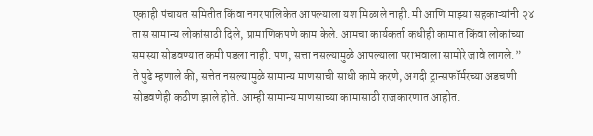एकाही पंचायत समितीत किंवा नगरपालिकेत आपल्याला यश मिळाले नाही. मी आणि माझ्या सहकाऱ्यांनी २४ तास सामान्य लोकांसाठी दिले, प्रामाणिकपणे काम केले. आमचा कार्यकर्ता कधीही कामात किंवा लोकांच्या समस्या सोडवण्यात कमी पडला नाही. पण, सत्ता नसल्यामुळे आपल्याला पराभवाला सामोरे जावे लागले.”
ते पुढे म्हणाले की, सत्तेत नसल्यामुळे सामान्य माणसाची साधी कामे करणे, अगदी ट्रान्सफॉर्मरच्या अडचणी सोडवणेही कठीण झाले होते. आम्ही सामान्य माणसाच्या कामासाठी राजकारणात आहोत.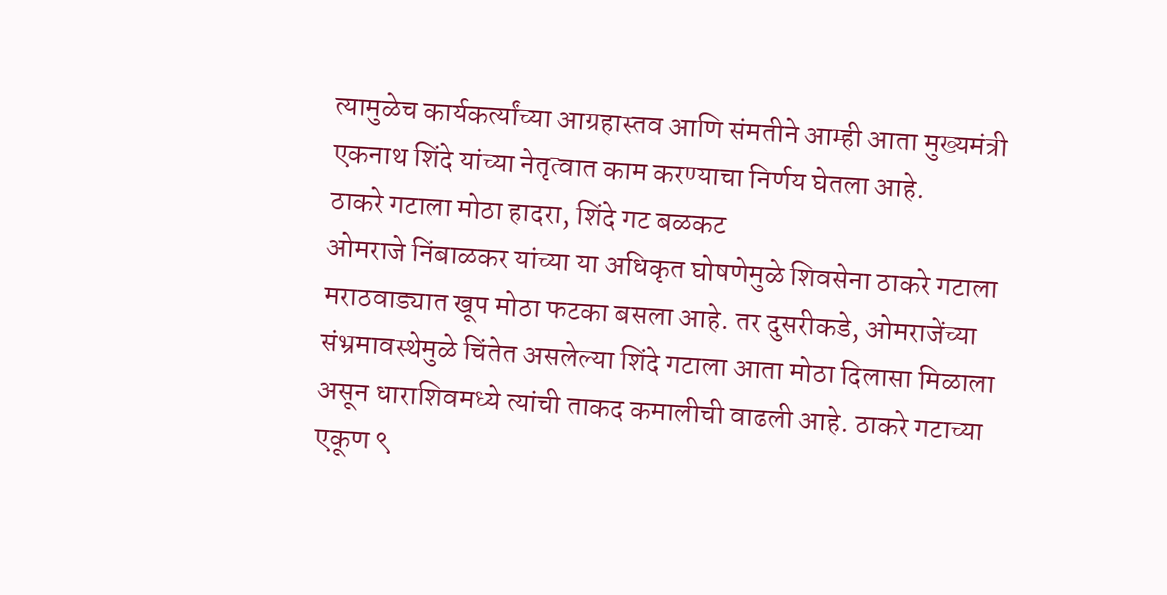त्यामुळेच कार्यकर्त्यांच्या आग्रहास्तव आणि संमतीने आम्ही आता मुख्यमंत्री एकनाथ शिंदे यांच्या नेतृत्वात काम करण्याचा निर्णय घेतला आहे.
ठाकरे गटाला मोठा हादरा, शिंदे गट बळकट
ओमराजे निंबाळकर यांच्या या अधिकृत घोषणेमुळे शिवसेना ठाकरे गटाला मराठवाड्यात खूप मोठा फटका बसला आहे. तर दुसरीकडे, ओमराजेंच्या संभ्रमावस्थेमुळे चिंतेत असलेल्या शिंदे गटाला आता मोठा दिलासा मिळाला असून धाराशिवमध्ये त्यांची ताकद कमालीची वाढली आहे. ठाकरे गटाच्या एकूण ९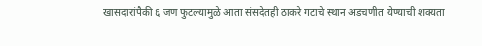खासदारांपैकी ६ जण फुटल्यामुळे आता संसदेतही ठाकरे गटाचे स्थान अडचणीत येण्याची शक्यता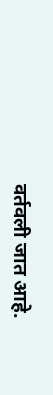वर्तवली जात आहे.